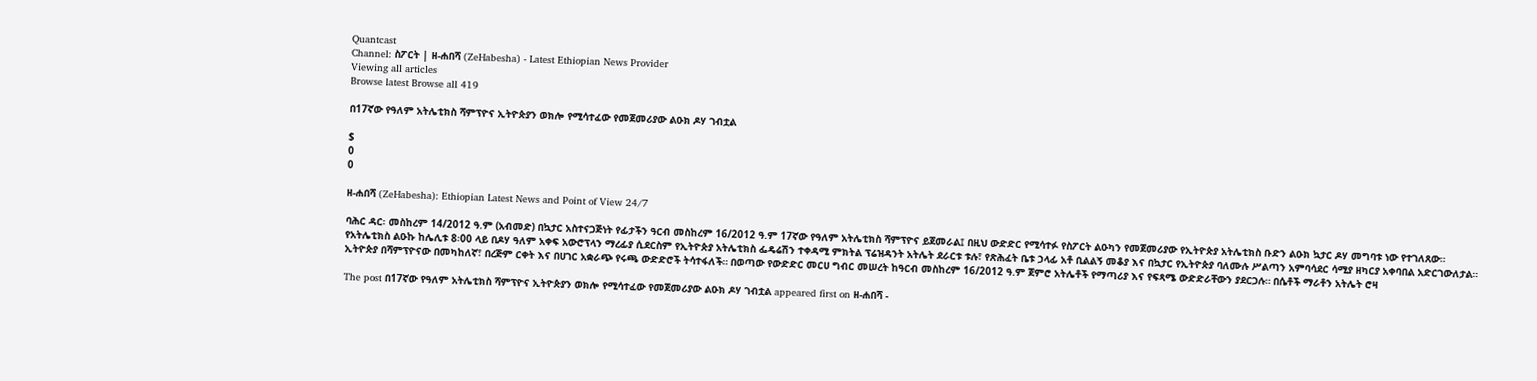Quantcast
Channel: ስፖርት | ዘ-ሐበሻ (ZeHabesha) - Latest Ethiopian News Provider
Viewing all articles
Browse latest Browse all 419

በ17ኛው የዓለም አትሌቲክስ ሻምፕዮና ኢትዮጵያን ወክሎ የሚሳተፈው የመጀመሪያው ልዑክ ዶሃ ገብቷል

$
0
0

ዘ-ሐበሻ (ZeHabesha): Ethiopian Latest News and Point of View 24/7

ባሕር ዳር፡ መስከረም 14/2012 ዓ.ም (አብመድ) በኳታር አስተናጋጅነት የፊታችን ዓርብ መስከረም 16/2012 ዓ.ም 17ኛው የዓለም አትሌቲክስ ሻምፕዮና ይጀመራል፤ በዚህ ውድድር የሚሳተፉ የስፖርት ልዑካን የመጀመሪያው የኢትዮጵያ አትሌቲክስ ቡድን ልዑክ ኳታር ዶሃ መግባቱ ነው የተገለጸው። የአትሌቲክስ ልዑኩ ከሌሊቱ 8፡00 ላይ በዶሃ ዓለም አቀፍ አውሮፕላን ማረፊያ ሲደርስም የኢትዮጵያ አትሌቲክስ ፌዴሬሽን ተቀዳሚ ምክትል ፕሬዝዳንት አትሌት ደራርቱ ቱሉ፣ የጽሕፈት ቤቱ ኃላፊ አቶ ቢልልኝ መቆያ እና በኳታር የኢትዮጵያ ባለሙሉ ሥልጣን አምባሳደር ሳሚያ ዘካርያ አቀባበል አድርገውለታል። ኢትዮጵያ በሻምፕዮናው በመካከለኛ፣ በረጅም ርቀት እና በሀገር አቋራጭ የሩጫ ውድድሮች ትሳተፋለች። በወጣው የውድድር መርሀ ግብር መሠረት ከዓርብ መስከረም 16/2012 ዓ.ም ጀምሮ አትሌቶች የማጣሪያ እና የፍጻሜ ውድድራቸውን ያደርጋሉ። በሴቶች ማራቶን አትሌት ሮዛ

The post በ17ኛው የዓለም አትሌቲክስ ሻምፕዮና ኢትዮጵያን ወክሎ የሚሳተፈው የመጀመሪያው ልዑክ ዶሃ ገብቷል appeared first on ዘ-ሐበሻ -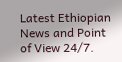Latest Ethiopian News and Point of View 24/7.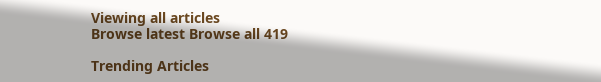Viewing all articles
Browse latest Browse all 419

Trending Articles